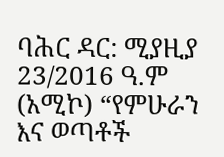ባሕር ዳር: ሚያዚያ 23/2016 ዓ.ም (አሚኮ) “የምሁራን እና ወጣቶች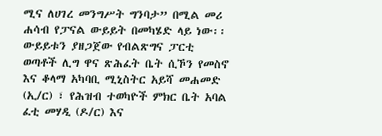ሚና ለሀገረ መንግሥት ግንባታ” በሚል መሪ ሐሳብ የፓናል ውይይት በመካሄድ ላይ ነው፡፡
ውይይቱን ያዘጋጀው የብልጽግና ፓርቲ ወጣቶች ሊግ ዋና ጽሕፈት ቤት ሲኾን የመስኖ እና ቆላማ አካባቢ ሚኒስትር አይሻ መሐመድ (ኢ/ር) ፣ የሕዝብ ተወካዮች ምክር ቤት አባል ፈቲ መሃዲ (ዶ/ር) እና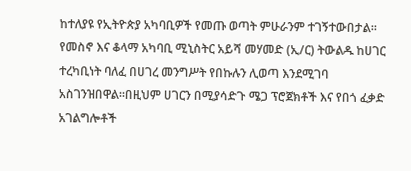ከተለያዩ የኢትዮጵያ አካባቢዎች የመጡ ወጣት ምሁራንም ተገኝተውበታል።
የመስኖ እና ቆላማ አካባቢ ሚኒስትር አይሻ መሃመድ (ኢ/ር) ትውልዱ ከሀገር ተረካቢነት ባለፈ በሀገረ መንግሥት የበኩሉን ሊወጣ እንደሚገባ አስገንዝበዋል።በዚህም ሀገርን በሚያሳድጉ ሜጋ ፕሮጀክቶች እና የበጎ ፈቃድ አገልግሎቶች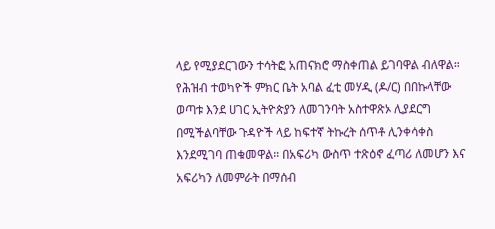ላይ የሚያደርገውን ተሳትፎ አጠናክሮ ማስቀጠል ይገባዋል ብለዋል።
የሕዝብ ተወካዮች ምክር ቤት አባል ፈቲ መሃዲ (ዶ/ር) በበኩላቸው ወጣቱ እንደ ሀገር ኢትዮጵያን ለመገንባት አስተዋጽኦ ሊያደርግ በሚችልባቸው ጉዳዮች ላይ ከፍተኛ ትኩረት ሰጥቶ ሊንቀሳቀስ እንደሚገባ ጠቁመዋል። በአፍሪካ ውስጥ ተጽዕኖ ፈጣሪ ለመሆን እና አፍሪካን ለመምራት በማሰብ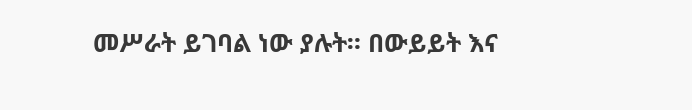መሥራት ይገባል ነው ያሉት። በውይይት እና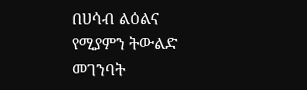በሀሳብ ልዕልና የሚያምን ትውልድ መገንባት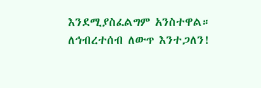እንደሚያስፈልግም አንስተዋል።
ለኅብረተሰብ ለውጥ እንተጋለን!